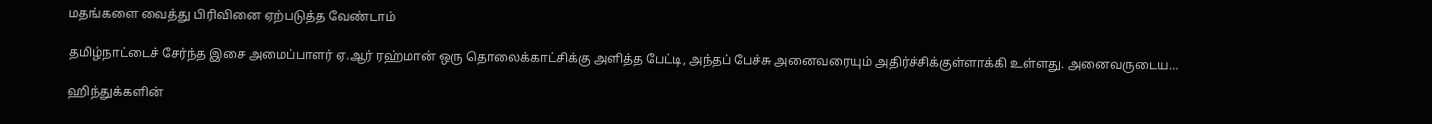மதங்களை வைத்து பிரிவினை ஏற்படுத்த வேண்டாம்

தமிழ்நாட்டைச் சேர்ந்த இசை அமைப்பாளர் ஏ.ஆர் ரஹ்மான் ஒரு தொலைக்காட்சிக்கு அளித்த பேட்டி, அந்தப் பேச்சு அனைவரையும் அதிர்ச்சிக்குள்ளாக்கி உள்ளது. அனைவருடைய…

ஹிந்துக்களின்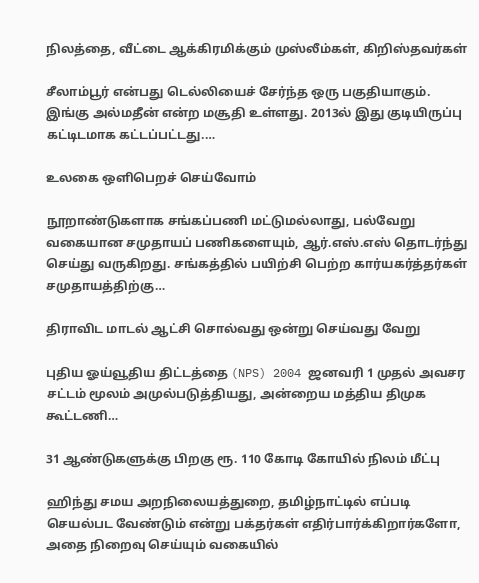நிலத்தை, வீட்டை ஆக்கிரமிக்கும் முஸ்லீம்கள், கிறிஸ்தவர்கள்

சீலாம்பூர் என்பது டெல்லியைச் சேர்ந்த ஒரு பகுதியாகும். இங்கு அல்மதீன் என்ற மசூதி உள்ளது. 2013ல் இது குடியிருப்பு கட்டிடமாக கட்டப்பட்டது.…

உலகை ஒளிபெறச் செய்வோம்

நூறாண்டுகளாக சங்கப்பணி மட்டுமல்லாது, பல்வேறு வகையான சமுதாயப் பணிகளையும், ஆர்.எஸ்.எஸ் தொடர்ந்து செய்து வருகிறது. சங்கத்தில் பயிற்சி பெற்ற கார்யகர்த்தர்கள் சமுதாயத்திற்கு…

திராவிட மாடல் ஆட்சி சொல்வது ஒன்று செய்வது வேறு

புதிய ஓய்வூதிய திட்டத்தை (NPS) 2004 ஜனவரி 1 முதல் அவசர சட்டம் மூலம் அமுல்படுத்தியது, அன்றைய மத்திய திமுக கூட்டணி…

31 ஆண்டுகளுக்கு பிறகு ரூ. 110 கோடி கோயில் நிலம் மீட்பு

ஹிந்து சமய அறநிலையத்துறை, தமிழ்நாட்டில் எப்படி செயல்பட வேண்டும் என்று பக்தர்கள் எதிர்பார்க்கிறார்களோ, அதை நிறைவு செய்யும் வகையில்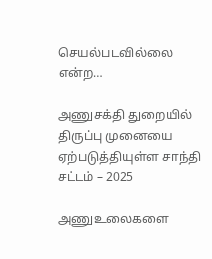செயல்படவில்லை என்ற…

அணுசக்தி துறையில் திருப்பு முனையை ஏற்படுத்தியுள்ள சாந்தி சட்டம் – 2025

அணுஉலைகளை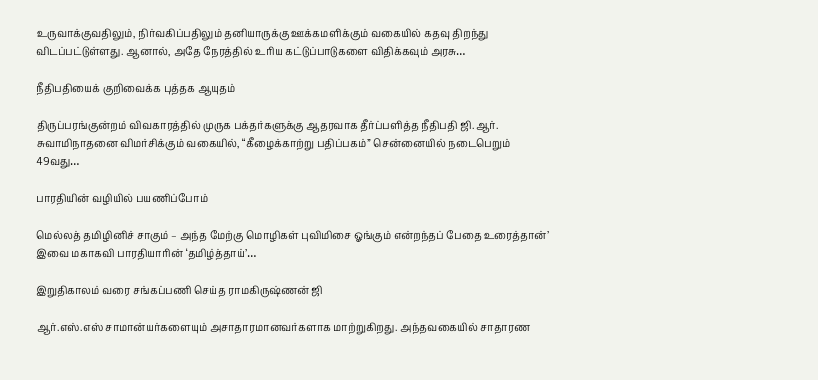உருவாக்குவதிலும், நிர்வகிப்பதிலும் தனியாருக்கு ஊக்கமளிக்கும் வகையில் கதவு திறந்து விடப்பட்டுள்ளது. ஆனால், அதே நேரத்தில் உரிய கட்டுப்பாடுகளை விதிக்கவும் அரசு…

நீதிபதியைக் குறிவைக்க புத்தக ஆயுதம்

திருப்பரங்குன்றம் விவகாரத்தில் முருக பக்தர்களுக்கு ஆதரவாக தீர்ப்பளித்த நீதிபதி ஜி.ஆர். சுவாமிநாதனை விமர்சிக்கும் வகையில், “கீழைக்காற்று பதிப்பகம்” சென்னையில் நடைபெறும் 49வது…

பாரதியின் வழியில் பயணிப்போம்

மெல்லத் தமிழினிச் சாகும் – அந்த மேற்கு மொழிகள் புவிமிசை ஓங்கும் என்றந்தப் பேதை உரைத்தான்’ இவை மகாகவி பாரதியாரின் ‘தமிழ்த்தாய்’…

இறுதிகாலம் வரை சங்கப்பணி செய்த ராமகிருஷ்ணன் ஜி

ஆர்.எஸ்.எஸ் சாமான்யர்களையும் அசாதாரமானவர்களாக மாற்றுகிறது. அந்தவகையில் சாதாரண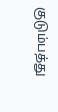குடும்பத்து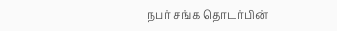நபர் சங்க தொடர்பின்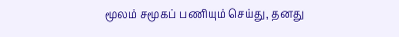மூலம் சமூகப் பணியும் செய்து, தனது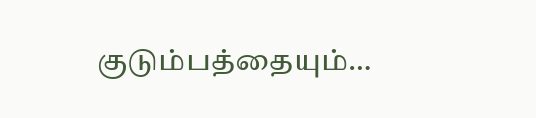குடும்பத்தையும்…